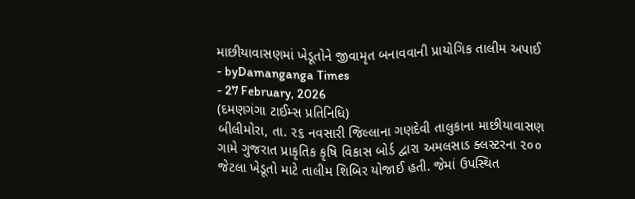માછીયાવાસણમાં ખેડૂતોને જીવામૃત બનાવવાની પ્રાયોગિક તાલીમ અપાઈ
- byDamanganga Times
- 27 February, 2026
(દમણગંગા ટાઈમ્સ પ્રતિનિધિ)
બીલીમોરા, તા. ૨૬ નવસારી જિલ્લાના ગણદેવી તાલુકાના માછીયાવાસણ ગામે ગુજરાત પ્રાકૃતિક કૃષિ વિકાસ બોર્ડ દ્વારા અમલસાડ ક્લસ્ટરના ૨૦૦ જેટલા ખેડૂતો માટે તાલીમ શિબિર યોજાઈ હતી. જેમાં ઉપસ્થિત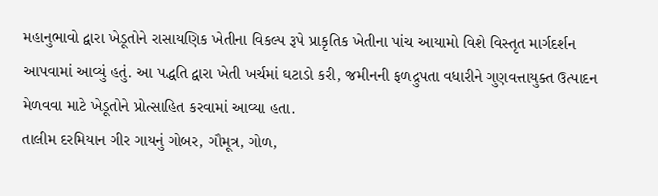મહાનુભાવો દ્વારા ખેડૂતોને રાસાયણિક ખેતીના વિકલ્પ રૂપે પ્રાકૃતિક ખેતીના પાંચ આયામો વિશે વિસ્તૃત માર્ગદર્શન આપવામાં આવ્યું હતું. આ પદ્ધતિ દ્વારા ખેતી ખર્ચમાં ઘટાડો કરી, જમીનની ફળદ્રુપતા વધારીને ગુણવત્તાયુક્ત ઉત્પાદન મેળવવા માટે ખેડૂતોને પ્રોત્સાહિત કરવામાં આવ્યા હતા.
તાલીમ દરમિયાન ગીર ગાયનું ગોબર, ગૌમૂત્ર, ગોળ,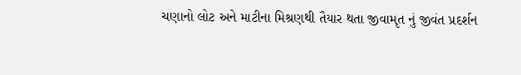ચણાનો લોટ અને માટીના મિશ્રણથી તૈયાર થતા જીવામૃત નું જીવંત પ્રદર્શન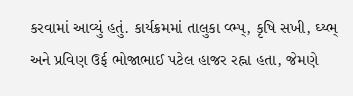કરવામાં આવ્યું હતું. કાર્યક્રમમાં તાલુકા વ્ભ્પ્, કૃષિ સખી, ઘ્ય્ભ્ અને પ્રવિણ ઉર્ફ ભોજાભાઈ પટેલ હાજર રહ્ના હતા, જેમણે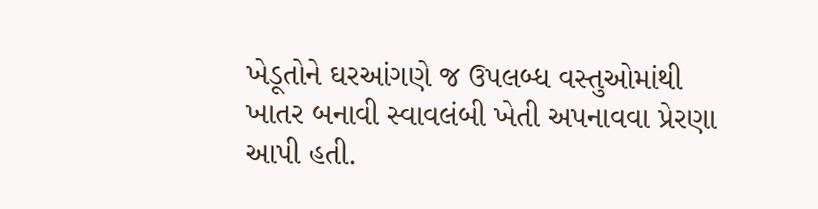ખેડૂતોને ઘરઆંગણે જ ઉપલબ્ધ વસ્તુઓમાંથી ખાતર બનાવી સ્વાવલંબી ખેતી અપનાવવા પ્રેરણા આપી હતી.